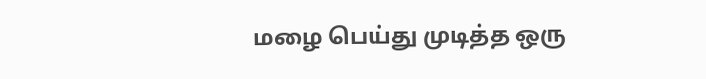மழை பெய்து முடித்த ஒரு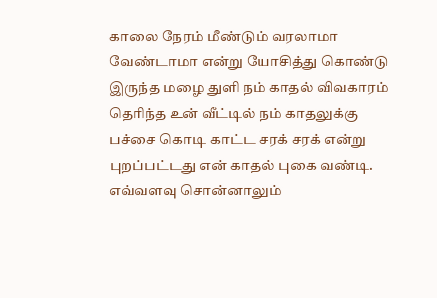காலை நேரம் மீண்டும் வரலாமா வேண்டாமா என்று யோசித்து கொண்டு இருந்த மழை துளி நம் காதல் விவகாரம் தெரிந்த உன் வீட்டில் நம் காதலுக்கு பச்சை கொடி காட்ட சரக் சரக் என்று புறப்பட்டது என் காதல் புகை வண்டி. எவ்வளவு சொன்னாலும்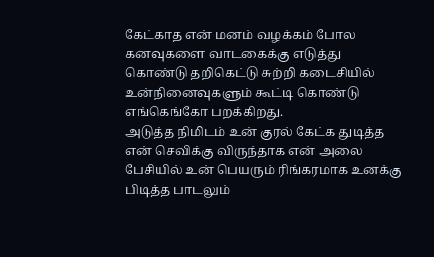கேட்காத என் மனம் வழக்கம் போல கனவுகளை வாடகைக்கு எடுத்து கொண்டு தறிகெட்டு சுற்றி கடைசியில் உன்நினைவுகளும் கூட்டி கொண்டு எங்கெங்கோ பறக்கிறது.
அடுத்த நிமிடம் உன் குரல் கேட்க துடித்த என் செவிக்கு விருந்தாக என் அலை பேசியில் உன் பெயரும் ரிங்கரமாக உனக்கு பிடித்த பாடலும்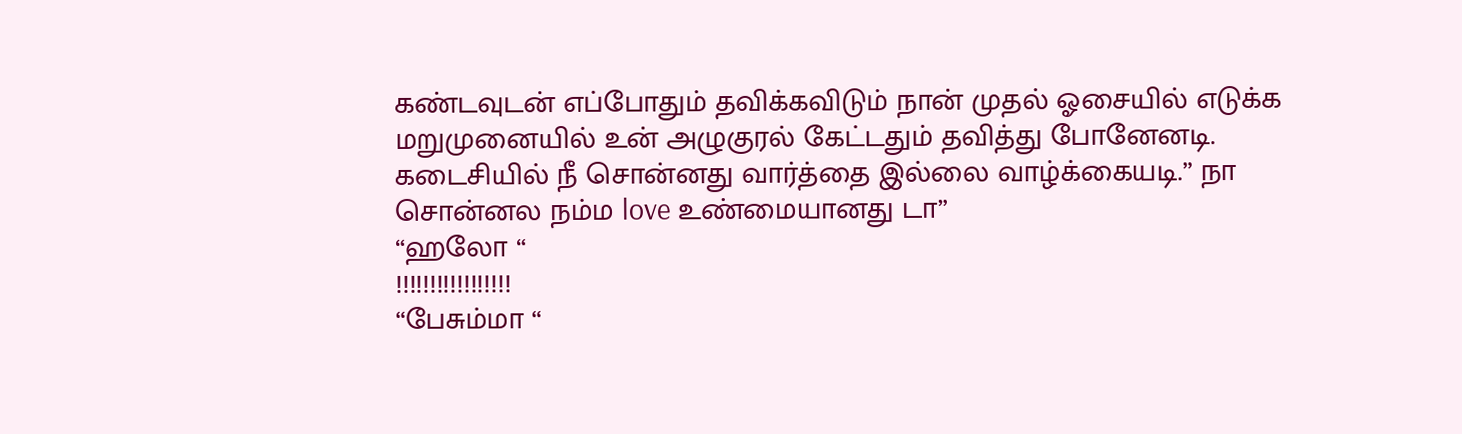கண்டவுடன் எப்போதும் தவிக்கவிடும் நான் முதல் ஓசையில் எடுக்க மறுமுனையில் உன் அழுகுரல் கேட்டதும் தவித்து போனேனடி. கடைசியில் நீ சொன்னது வார்த்தை இல்லை வாழ்க்கையடி.” நா சொன்னல நம்ம love உண்மையானது டா”
“ஹலோ “
!!!!!!!!!!!!!!!!!
“பேசும்மா “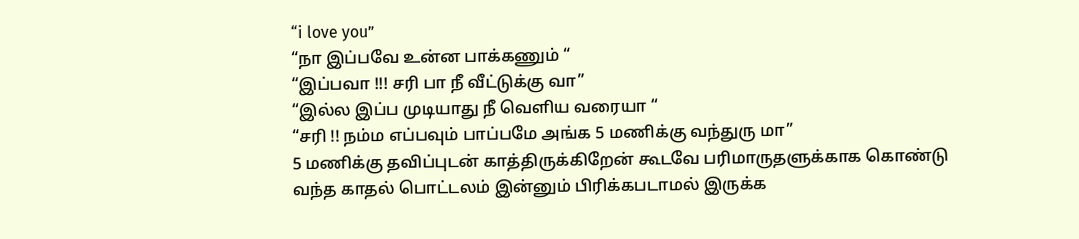“i love you”
“நா இப்பவே உன்ன பாக்கணும் “
“இப்பவா !!! சரி பா நீ வீட்டுக்கு வா”
“இல்ல இப்ப முடியாது நீ வெளிய வரையா “
“சரி !! நம்ம எப்பவும் பாப்பமே அங்க 5 மணிக்கு வந்துரு மா”
5 மணிக்கு தவிப்புடன் காத்திருக்கிறேன் கூடவே பரிமாருதளுக்காக கொண்டு வந்த காதல் பொட்டலம் இன்னும் பிரிக்கபடாமல் இருக்க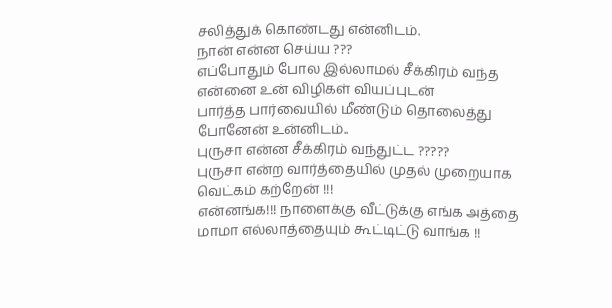சலித்துக் கொண்டது என்னிடம்.
நான் என்ன செய்ய ???
எப்போதும் போல இல்லாமல் சீக்கிரம் வந்த என்னை உன் விழிகள் வியப்புடன்
பார்த்த பார்வையில் மீண்டும் தொலைத்து போனேன் உன்னிடம்..
புருசா என்ன சீக்கிரம் வந்துட்ட ?????
புருசா என்ற வார்த்தையில் முதல் முறையாக வெட்கம் கற்றேன் !!!
என்னங்க!!! நாளைக்கு வீட்டுக்கு எங்க அத்தை மாமா எல்லாத்தையும் கூட்டிட்டு வாங்க !!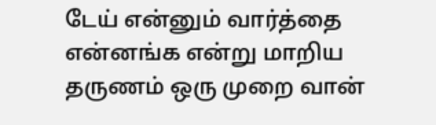டேய் என்னும் வார்த்தை என்னங்க என்று மாறிய தருணம் ஒரு முறை வான்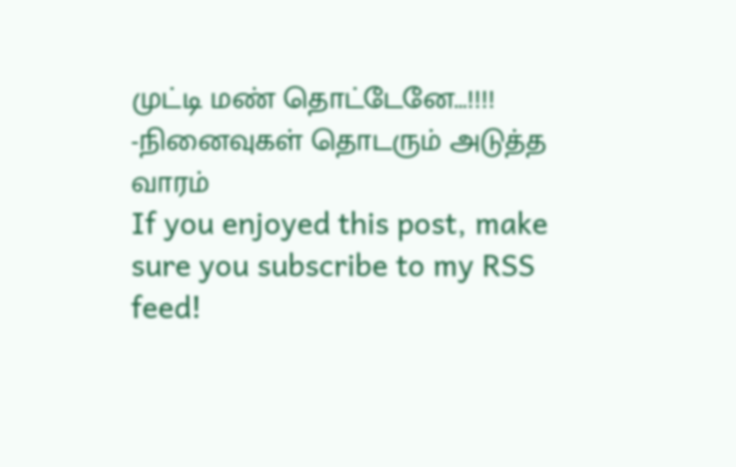முட்டி மண் தொட்டேனே…!!!!
-நினைவுகள் தொடரும் அடுத்த வாரம்
If you enjoyed this post, make sure you subscribe to my RSS feed!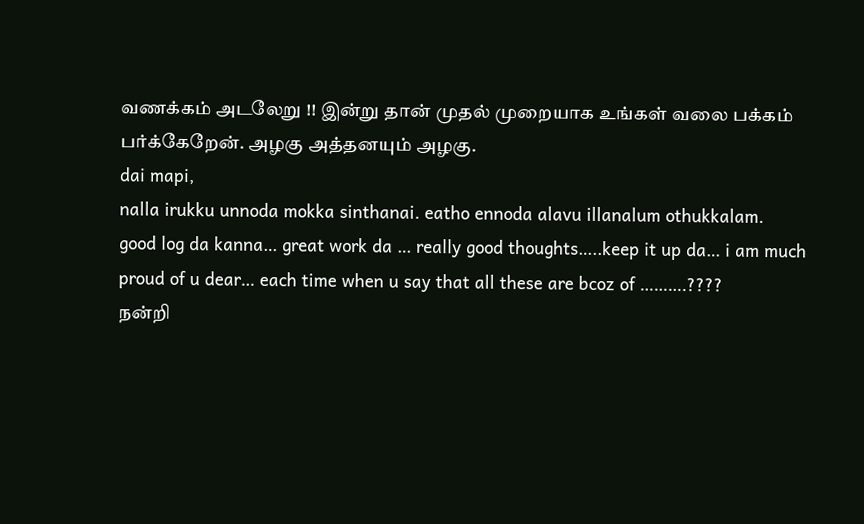வணக்கம் அடலேறு !! இன்று தான் முதல் முறையாக உங்கள் வலை பக்கம் பர்க்கேறேன். அழகு அத்தனயும் அழகு.
dai mapi,
nalla irukku unnoda mokka sinthanai. eatho ennoda alavu illanalum othukkalam.
good log da kanna… great work da … really good thoughts…..keep it up da… i am much proud of u dear… each time when u say that all these are bcoz of ……….????
நன்றி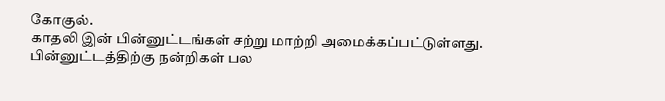கோகுல்.
காதலி இன் பின்னுட்டங்கள் சற்று மாற்றி அமைக்கப்பட்டுள்ளது. பின்னுட்டத்திற்கு நன்றிகள் பல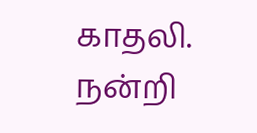காதலி.
நன்றி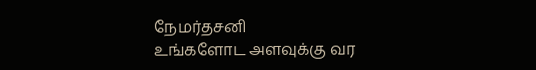நேமர்தசனி
உங்களோட அளவுக்கு வர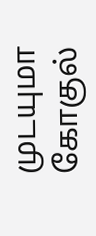முடயுமா கோகுல்